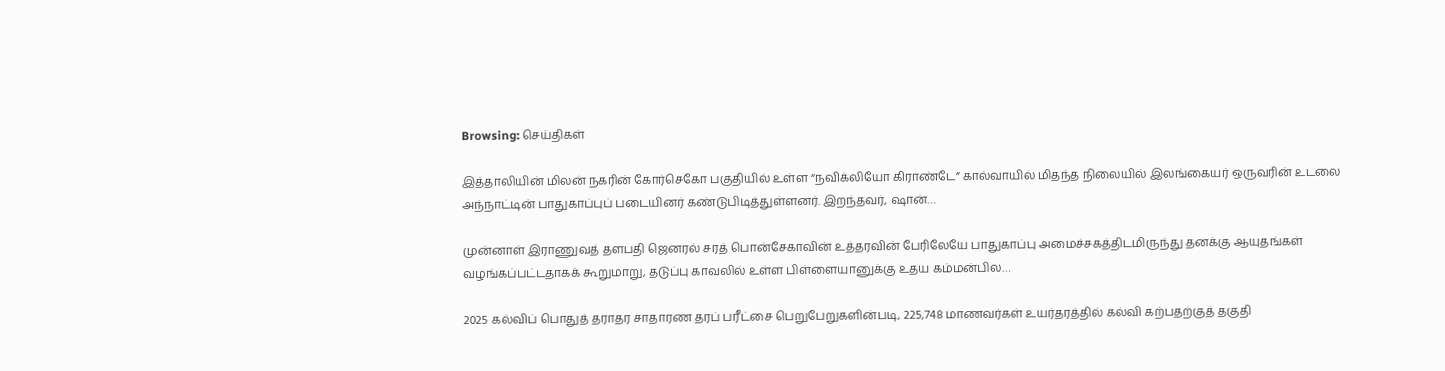Browsing: செய்திகள்

இத்தாலியின் மிலன் நகரின் கோர்செகோ பகுதியில் உள்ள “நவிக்லியோ கிராண்டே” கால்வாயில் மிதந்த நிலையில் இலங்கையர் ஒருவரின் உடலை அந்நாட்டின் பாதுகாப்புப் படையினர் கண்டுபிடித்துள்ளனர். இறந்தவர், ஷான்…

முன்னாள் இராணுவத் தளபதி ஜெனரல் சரத் பொன்சேகாவின் உத்தரவின் பேரிலேயே பாதுகாப்பு அமைச்சகத்திடமிருந்து தனக்கு ஆயுதங்கள் வழங்கப்பட்டதாகக் கூறுமாறு, தடுப்பு காவலில் உள்ள பிள்ளையானுக்கு உதய கம்மன்பில…

2025 கல்விப் பொதுத் தராதர சாதாரண தரப் பரீட்சை பெறுபேறுகளின்படி, 225,748 மாணவர்கள் உயர்தரத்தில் கல்வி கற்பதற்குத் தகுதி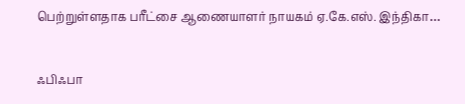பெற்றுள்ளதாக பரீட்சை ஆணையாளர் நாயகம் ஏ.கே.எஸ். இந்திகா…

ஃபிஃபா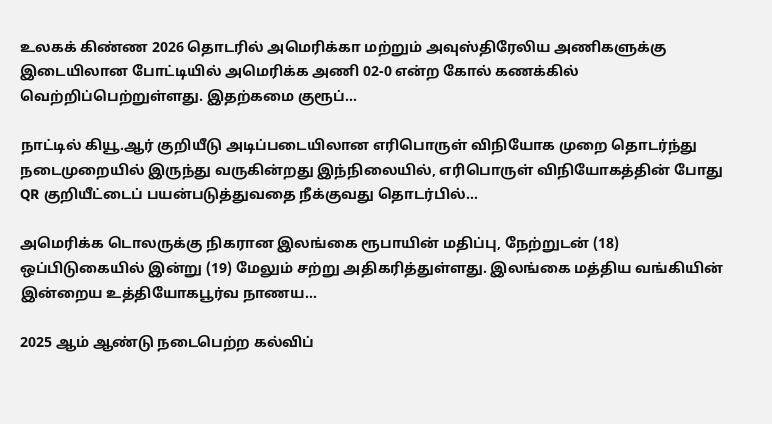உலகக் கிண்ண 2026 தொடரில் அமெரிக்கா மற்றும் அவுஸ்திரேலிய அணிகளுக்கு இடையிலான போட்டியில் அமெரிக்க அணி 02-0 என்ற கோல் கணக்கில் வெற்றிப்பெற்றுள்ளது. இதற்கமை குரூப்…

நாட்டில் கியூ.ஆர் குறியீடு அடிப்படையிலான எரிபொருள் விநியோக முறை தொடர்ந்து நடைமுறையில் இருந்து வருகின்றது இந்நிலையில், எரிபொருள் விநியோகத்தின் போது QR குறியீட்டைப் பயன்படுத்துவதை நீக்குவது தொடர்பில்…

அமெரிக்க டொலருக்கு நிகரான இலங்கை ரூபாயின் மதிப்பு, நேற்றுடன் (18) ஒப்பிடுகையில் இன்று (19) மேலும் சற்று அதிகரித்துள்ளது. இலங்கை மத்திய வங்கியின் இன்றைய உத்தியோகபூர்வ நாணய…

2025 ஆம் ஆண்டு நடைபெற்ற கல்விப்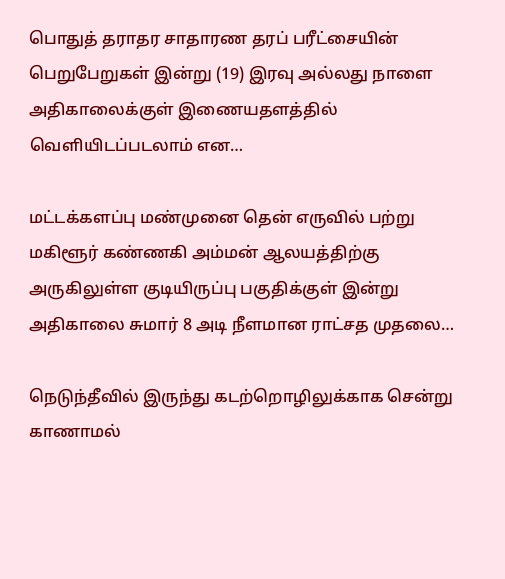பொதுத் தராதர சாதாரண தரப் பரீட்சையின் பெறுபேறுகள் இன்று (19) இரவு அல்லது நாளை அதிகாலைக்குள் இணையதளத்தில் வெளியிடப்படலாம் என…

மட்டக்களப்பு மண்முனை தென் எருவில் பற்று மகிளூர் கண்ணகி அம்மன் ஆலயத்திற்கு அருகிலுள்ள குடியிருப்பு பகுதிக்குள் இன்று அதிகாலை சுமார் 8 அடி நீளமான ராட்சத முதலை…

நெடுந்தீவில் இருந்து கடற்றொழிலுக்காக சென்று காணாமல்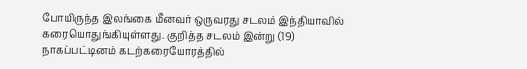போயிருந்த இலங்கை மீனவர் ஒருவரது சடலம் இந்தியாவில் கரையொதுங்கியுள்ளது. குறித்த சடலம் இன்று (19) நாகப்பட்டினம் கடற்கரையோரத்தில்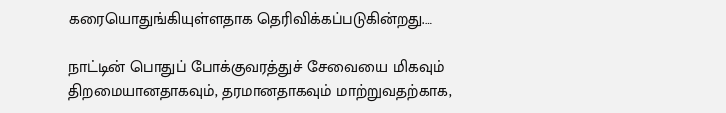கரையொதுங்கியுள்ளதாக தெரிவிக்கப்படுகின்றது.…

நாட்டின் பொதுப் போக்குவரத்துச் சேவையை மிகவும் திறமையானதாகவும், தரமானதாகவும் மாற்றுவதற்காக,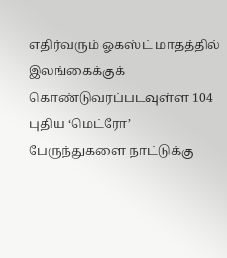எதிர்வரும் ஓகஸ்ட் மாதத்தில் இலங்கைக்குக் கொண்டுவரப்படவுள்ள 104 புதிய ‘மெட்ரோ’ பேருந்துகளை நாட்டுக்கு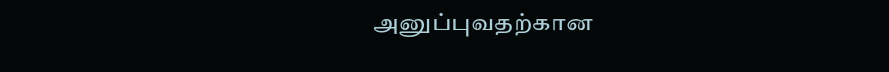அனுப்புவதற்கான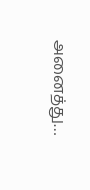அனைத்து…